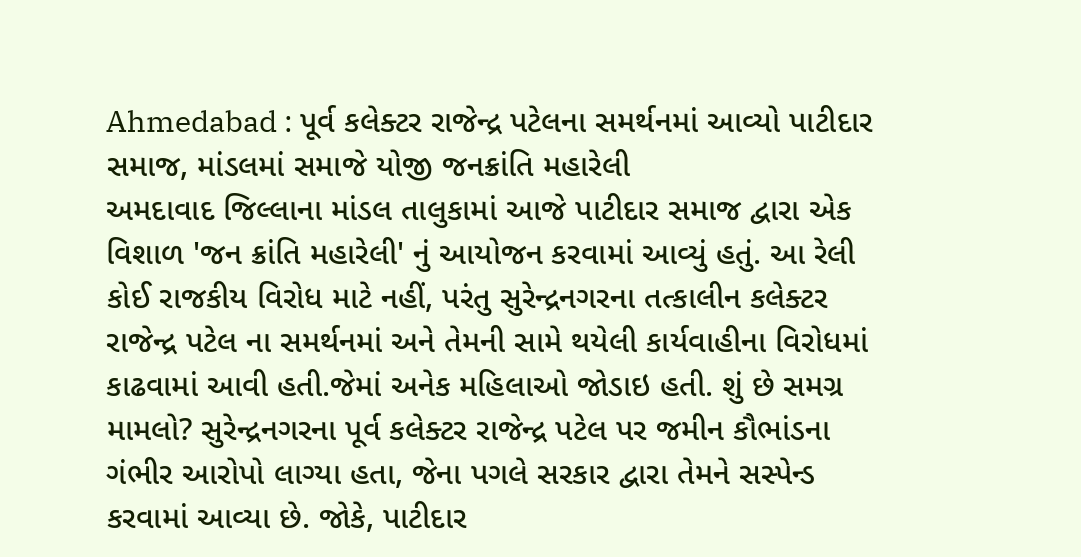Ahmedabad : પૂર્વ કલેક્ટર રાજેન્દ્ર પટેલના સમર્થનમાં આવ્યો પાટીદાર સમાજ, માંડલમાં સમાજે યોજી જનક્રાંતિ મહારેલી
અમદાવાદ જિલ્લાના માંડલ તાલુકામાં આજે પાટીદાર સમાજ દ્વારા એક વિશાળ 'જન ક્રાંતિ મહારેલી' નું આયોજન કરવામાં આવ્યું હતું. આ રેલી કોઈ રાજકીય વિરોધ માટે નહીં, પરંતુ સુરેન્દ્રનગરના તત્કાલીન કલેક્ટર રાજેન્દ્ર પટેલ ના સમર્થનમાં અને તેમની સામે થયેલી કાર્યવાહીના વિરોધમાં કાઢવામાં આવી હતી.જેમાં અનેક મહિલાઓ જોડાઇ હતી. શું છે સમગ્ર મામલો? સુરેન્દ્રનગરના પૂર્વ કલેક્ટર રાજેન્દ્ર પટેલ પર જમીન કૌભાંડના ગંભીર આરોપો લાગ્યા હતા, જેના પગલે સરકાર દ્વારા તેમને સસ્પેન્ડ કરવામાં આવ્યા છે. જોકે, પાટીદાર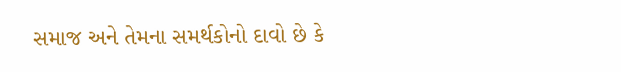સમાજ અને તેમના સમર્થકોનો દાવો છે કે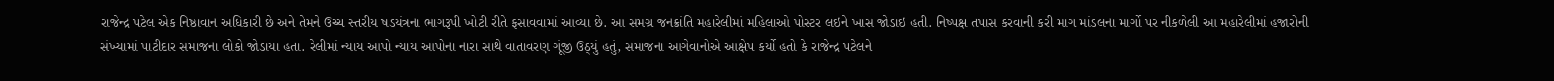રાજેન્દ્ર પટેલ એક નિષ્ઠાવાન અધિકારી છે અને તેમને ઉચ્ચ સ્તરીય ષડયંત્રના ભાગરૂપી ખોટી રીતે ફસાવવામાં આવ્યા છે. આ સમગ્ર જનક્રાંતિ મહારેલીમાં મહિલાઓ પોસ્ટર લઇને ખાસ જોડાઇ હતી. નિષ્પક્ષ તપાસ કરવાની કરી માગ માંડલના માર્ગો પર નીકળેલી આ મહારેલીમાં હજારોની સંખ્યામાં પાટીદાર સમાજના લોકો જોડાયા હતા. રેલીમાં ન્યાય આપો ન્યાય આપોના નારા સાથે વાતાવરણ ગૂંજી ઉઠ્યું હતું, સમાજના આગેવાનોએ આક્ષેપ કર્યો હતો કે રાજેન્દ્ર પટેલને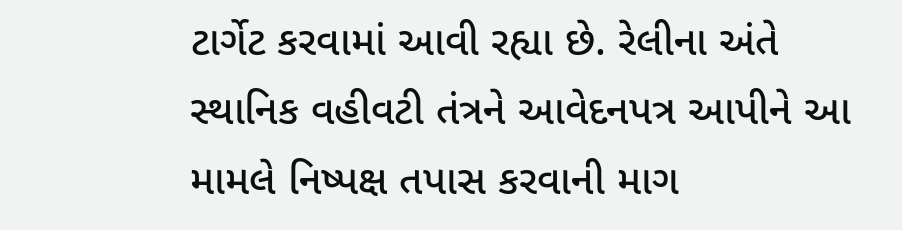ટાર્ગેટ કરવામાં આવી રહ્યા છે. રેલીના અંતે સ્થાનિક વહીવટી તંત્રને આવેદનપત્ર આપીને આ મામલે નિષ્પક્ષ તપાસ કરવાની માગ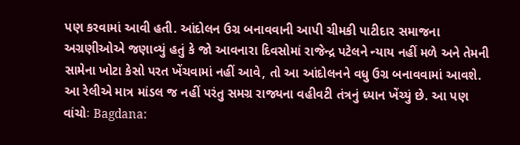પણ કરવામાં આવી હતી. આંદોલન ઉગ્ર બનાવવાની આપી ચીમકી પાટીદાર સમાજના અગ્રણીઓએ જણાવ્યું હતું કે જો આવનારા દિવસોમાં રાજેન્દ્ર પટેલને ન્યાય નહીં મળે અને તેમની સામેના ખોટા કેસો પરત ખેંચવામાં નહીં આવે, તો આ આંદોલનને વધુ ઉગ્ર બનાવવામાં આવશે. આ રેલીએ માત્ર માંડલ જ નહીં પરંતુ સમગ્ર રાજ્યના વહીવટી તંત્રનું ધ્યાન ખેંચ્યું છે. આ પણ વાંચોઃ Bagdana: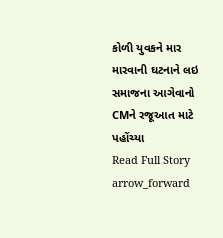કોળી યુવકને માર મારવાની ઘટનાને લઇ સમાજના આગેવાનો CMને રજૂઆત માટે પહોંચ્યા
Read Full Story arrow_forward